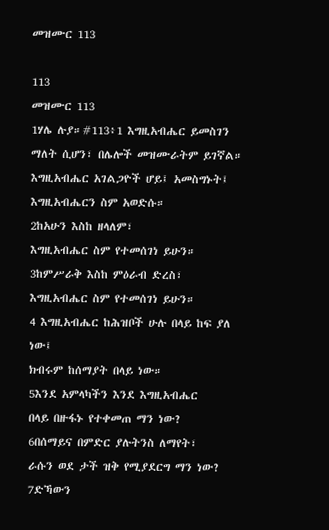መዝሙር 113

113
መዝሙር 113
1ሃሌ ሉያ።#113፥1 እግዚአብሔር ይመስገን ማለት ሲሆን፣ በሌሎች መዝሙራትም ይገኛል።
እግዚአብሔር አገልጋዮች ሆይ፤ አመስግኑት፤
እግዚአብሔርን ስም አወድሱ።
2ከአሁን እስከ ዘላለም፣
እግዚአብሔር ስም የተመሰገነ ይሁን።
3ከምሥራቅ እስከ ምዕራብ ድረስ፣
እግዚአብሔር ስም የተመሰገነ ይሁን።
4 እግዚአብሔር ከሕዝቦች ሁሉ በላይ ከፍ ያለ ነው፤
ክብሩም ከሰማያት በላይ ነው።
5እንደ አምላካችን እንደ እግዚአብሔር
በላይ በዙፋኑ የተቀመጠ ማን ነው?
6በሰማይና በምድር ያሉትንስ ለማየት፣
ራሱን ወደ ታች ዝቅ የሚያደርግ ማን ነው?
7ድኻውን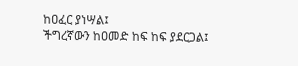ከዐፈር ያነሣል፤
ችግረኛውን ከዐመድ ከፍ ከፍ ያደርጋል፤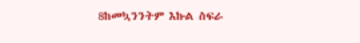8ከመኳንንትም እኩል ስፍራ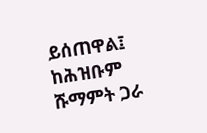ይሰጠዋል፤
ከሕዝቡም ሹማምት ጋራ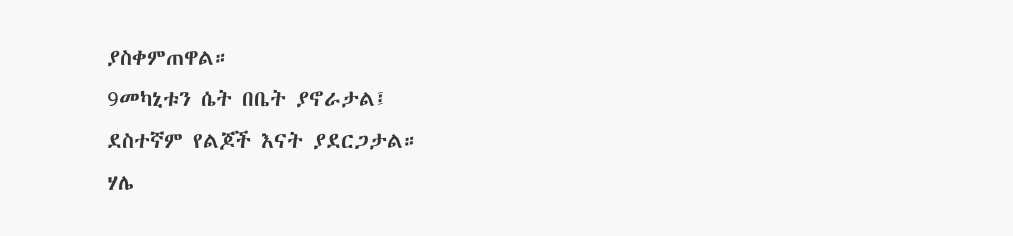ያስቀምጠዋል።
9መካኒቱን ሴት በቤት ያኖራታል፤
ደስተኛም የልጆች እናት ያደርጋታል።
ሃሌ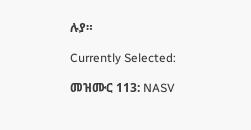ሉያ።

Currently Selected:

መዝሙር 113: NASV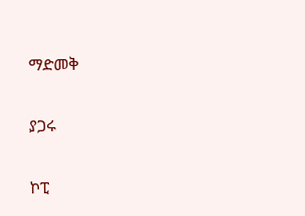ማድመቅ

ያጋሩ

ኮፒ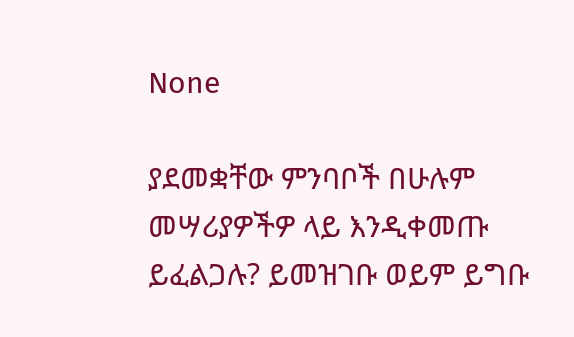None

ያደመቋቸው ምንባቦች በሁሉም መሣሪያዎችዎ ላይ እንዲቀመጡ ይፈልጋሉ? ይመዝገቡ ወይም ይግቡ